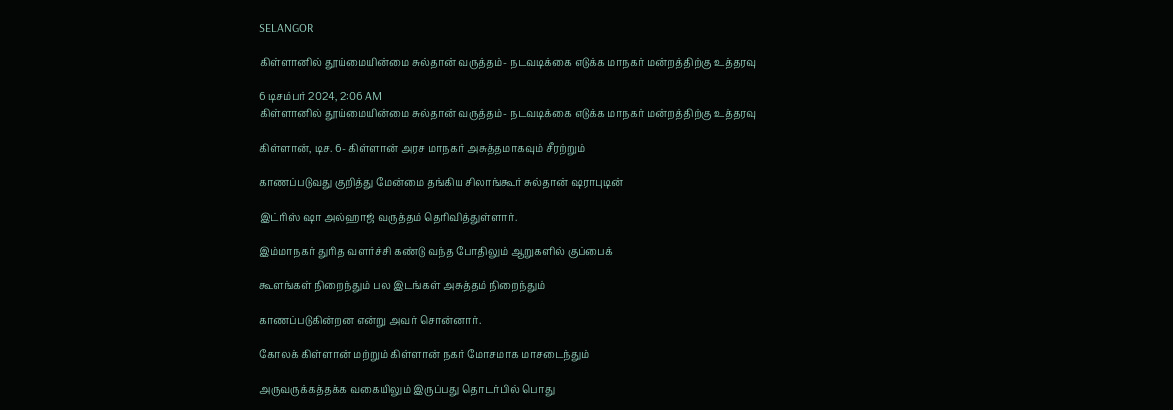SELANGOR

கிள்ளானில் தூய்மையின்மை சுல்தான் வருத்தம்- நடவடிக்கை எடுக்க மாநகர் மன்றத்திற்கு உத்தரவு

6 டிசம்பர் 2024, 2:06 AM
கிள்ளானில் தூய்மையின்மை சுல்தான் வருத்தம்- நடவடிக்கை எடுக்க மாநகர் மன்றத்திற்கு உத்தரவு

கிள்ளான், டிச. 6- கிள்ளான் அரச மாநகர் அசுத்தமாகவும் சீரற்றும்

காணப்படுவது குறித்து மேன்மை தங்கிய சிலாங்கூர் சுல்தான் ஷராபுடின்

இட்ரிஸ் ஷா அல்ஹாஜ் வருத்தம் தெரிவித்துள்ளார்.

இம்மாநகர் துரித வளர்ச்சி கண்டு வந்த போதிலும் ஆறுகளில் குப்பைக்

கூளங்கள் நிறைந்தும் பல இடங்கள் அசுத்தம் நிறைந்தும்

காணப்படுகின்றன என்று அவர் சொன்னார்.

கோலக் கிள்ளான் மற்றும் கிள்ளான் நகர் மோசமாக மாசடைந்தும்

அருவருக்கத்தக்க வகையிலும் இருப்பது தொடர்பில் பொது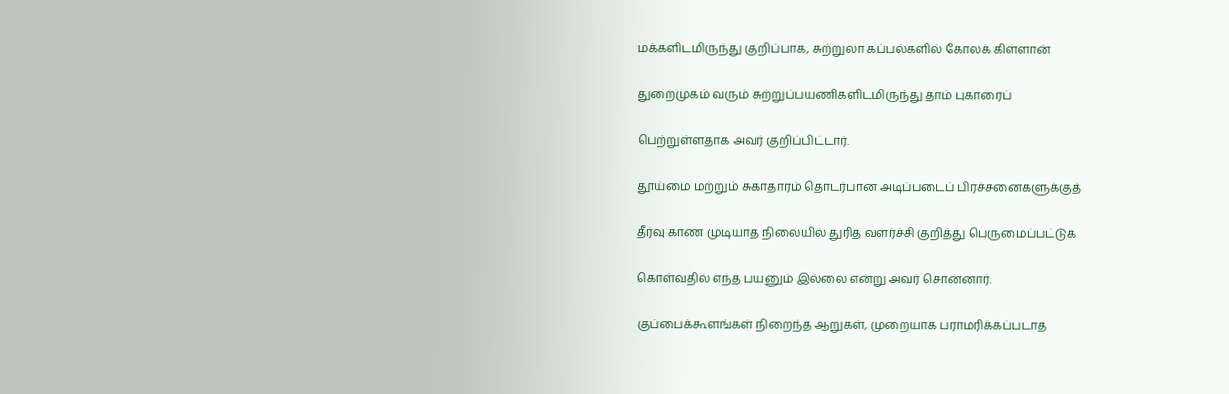மக்களிடமிருந்து குறிப்பாக, சுற்றுலா கப்பல்களில் கோலக் கிள்ளான்

துறைமுகம் வரும் சுற்றுப்பயணிகளிடமிருந்து தாம் புகாரைப்

பெற்றுள்ளதாக அவர் குறிப்பிட்டார்.

தூய்மை மற்றும் சுகாதாரம் தொடர்பான அடிப்படைப் பிரச்சனைகளுக்குத்

தீர்வு காண முடியாத நிலையில் துரித வளர்ச்சி குறித்து பெருமைப்பட்டுக

கொள்வதில் எந்த பயனும் இல்லை என்று அவர் சொன்னார்.

குப்பைக்கூளங்கள் நிறைந்த ஆறுகள், முறையாக பராமரிக்கப்படாத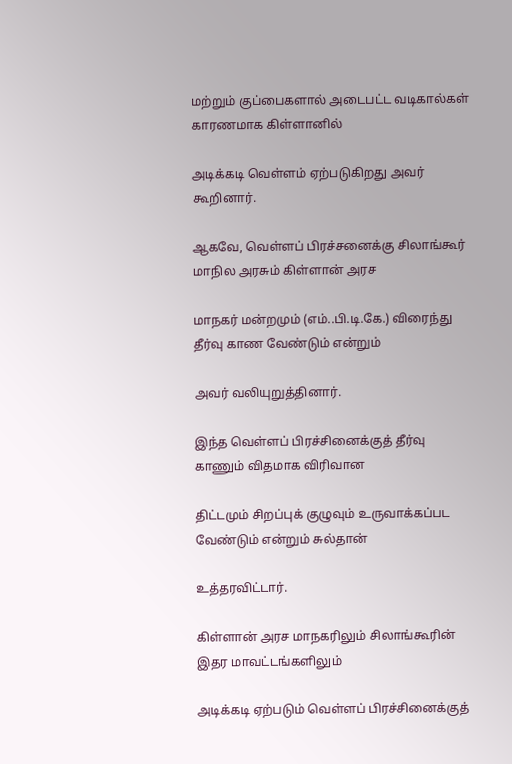மற்றும் குப்பைகளால் அடைபட்ட வடிகால்கள் காரணமாக கிள்ளானில்

அடிக்கடி வெள்ளம் ஏற்படுகிறது அவர் கூறினார்.

ஆகவே, வெள்ளப் பிரச்சனைக்கு சிலாங்கூர் மாநில அரசும் கிள்ளான் அரச

மாநகர் மன்றமும் (எம்..பி.டி.கே.) விரைந்து தீர்வு காண வேண்டும் என்றும்

அவர் வலியுறுத்தினார்.

இந்த வெள்ளப் பிரச்சினைக்குத் தீர்வு காணும் விதமாக விரிவான

திட்டமும் சிறப்புக் குழுவும் உருவாக்கப்பட வேண்டும் என்றும் சுல்தான்

உத்தரவிட்டார்.

கிள்ளான் அரச மாநகரிலும் சிலாங்கூரின் இதர மாவட்டங்களிலும்

அடிக்கடி ஏற்படும் வெள்ளப் பிரச்சினைக்குத்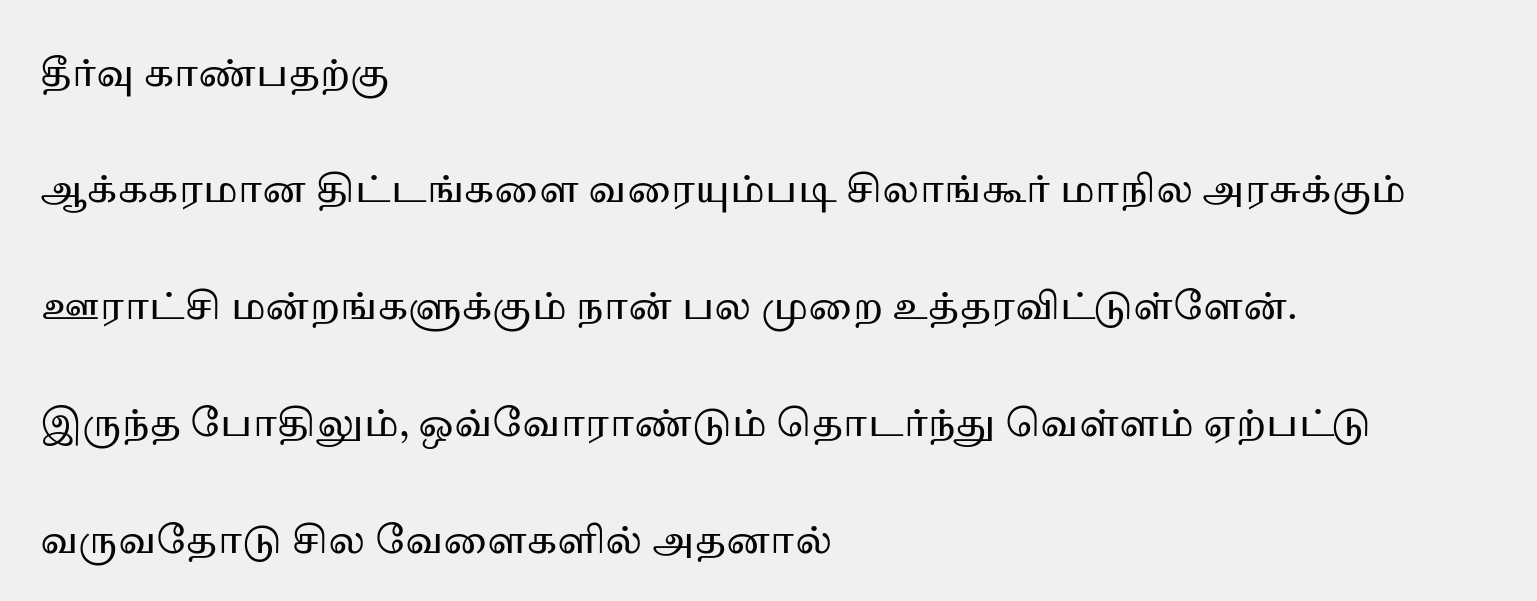தீர்வு காண்பதற்கு

ஆக்ககரமான திட்டங்களை வரையும்படி சிலாங்கூர் மாநில அரசுக்கும்

ஊராட்சி மன்றங்களுக்கும் நான் பல முறை உத்தரவிட்டுள்ளேன்.

இருந்த போதிலும், ஒவ்வோராண்டும் தொடர்ந்து வெள்ளம் ஏற்பட்டு

வருவதோடு சில வேளைகளில் அதனால்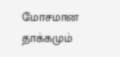மோசமான தாக்கமும்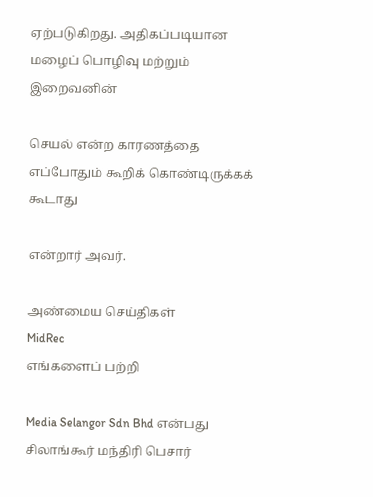ஏற்படுகிறது. அதிகப்படியான மழைப் பொழிவு மற்றும் இறைவனின்

செயல் என்ற காரணத்தை எப்போதும் கூறிக் கொண்டிருக்கக் கூடாது

என்றார் அவர்.

அண்மைய செய்திகள்
MidRec
எங்களைப் பற்றி

Media Selangor Sdn Bhd என்பது சிலாங்கூர் மந்திரி பெசார்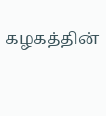கழகத்தின்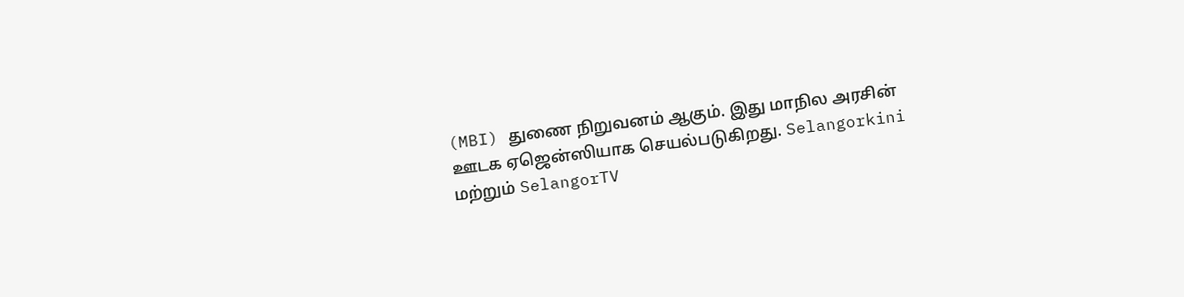(MBI) துணை நிறுவனம் ஆகும். இது மாநில அரசின் ஊடக ஏஜென்ஸியாக செயல்படுகிறது. Selangorkini மற்றும் SelangorTV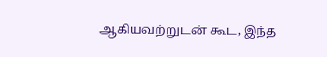ஆகியவற்றுடன் கூட, இந்த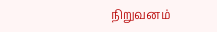நிறுவனம்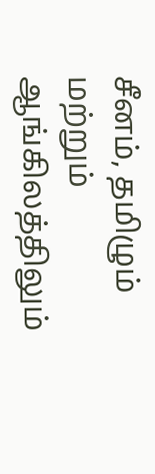சீனம், தமிழும் மற்றும் ஆங்கிலத்திலும்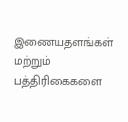இணையதளங்கள் மற்றும் பத்திரிகைகளை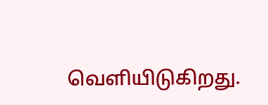வெளியிடுகிறது.